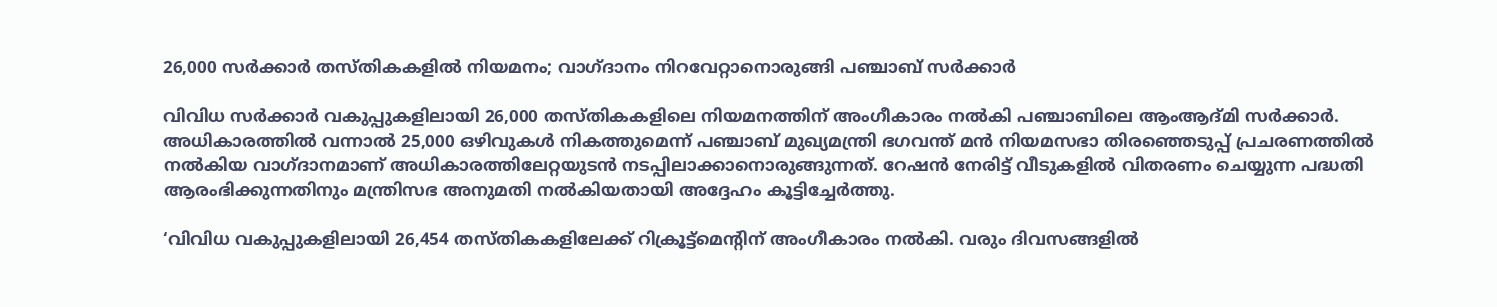26,000 സര്‍ക്കാര്‍ തസ്തികകളില്‍ നിയമനം; വാഗ്ദാനം നിറവേറ്റാനൊരുങ്ങി പഞ്ചാബ് സര്‍ക്കാര്‍

വിവിധ സര്‍ക്കാര്‍ വകുപ്പുകളിലായി 26,000 തസ്തികകളിലെ നിയമനത്തിന് അംഗീകാരം നല്‍കി പഞ്ചാബിലെ ആംആദ്മി സര്‍ക്കാര്‍. അധികാരത്തില്‍ വന്നാല്‍ 25,000 ഒഴിവുകള്‍ നികത്തുമെന്ന് പഞ്ചാബ് മുഖ്യമന്ത്രി ഭഗവന്ത് മന്‍ നിയമസഭാ തിരഞ്ഞെടുപ്പ് പ്രചരണത്തില്‍ നല്‍കിയ വാഗ്ദാനമാണ് അധികാരത്തിലേറ്റയുടന്‍ നടപ്പിലാക്കാനൊരുങ്ങുന്നത്. റേഷന്‍ നേരിട്ട് വീടുകളില്‍ വിതരണം ചെയ്യുന്ന പദ്ധതി ആരംഭിക്കുന്നതിനും മന്ത്രിസഭ അനുമതി നല്‍കിയതായി അദ്ദേഹം കൂട്ടിച്ചേര്‍ത്തു.

‘വിവിധ വകുപ്പുകളിലായി 26,454 തസ്തികകളിലേക്ക് റിക്രൂട്ട്മെന്റിന് അംഗീകാരം നല്‍കി. വരും ദിവസങ്ങളില്‍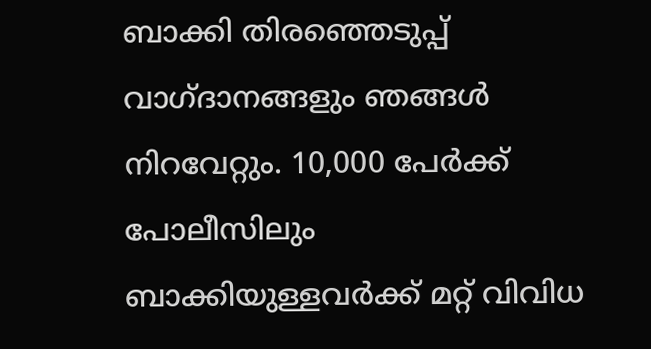ബാക്കി തിരഞ്ഞെടുപ്പ് വാഗ്ദാനങ്ങളും ഞങ്ങള്‍ നിറവേറ്റും. 10,000 പേര്‍ക്ക് പോലീസിലും ബാക്കിയുള്ളവര്‍ക്ക് മറ്റ് വിവിധ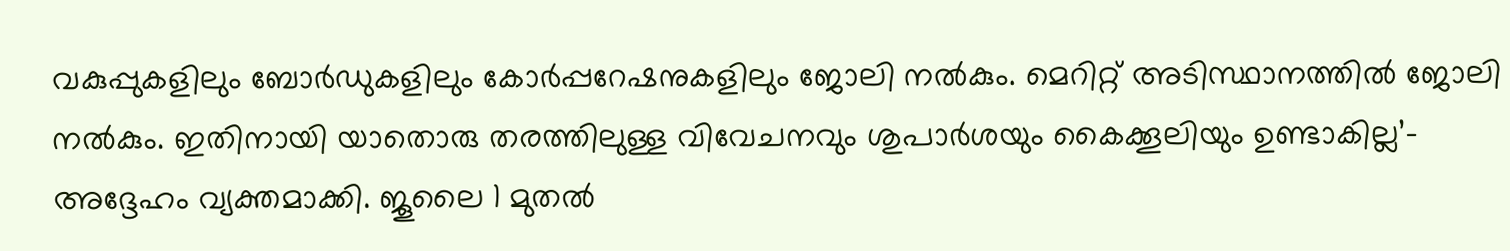വകുപ്പുകളിലും ബോര്‍ഡുകളിലും കോര്‍പ്പറേഷനുകളിലും ജോലി നല്‍കും. മെറിറ്റ് അടിസ്ഥാനത്തില്‍ ജോലി നല്‍കും. ഇതിനായി യാതൊരു തരത്തിലുള്ള വിവേചനവും ശുപാര്‍ശയും കൈക്കൂലിയും ഉണ്ടാകില്ല’- അദ്ദേഹം വ്യക്തമാക്കി. ജൂലൈ 1 മുതല്‍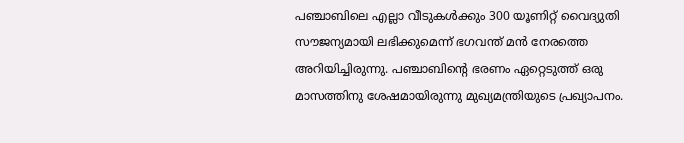പഞ്ചാബിലെ എല്ലാ വീടുകള്‍ക്കും 300 യൂണിറ്റ് വൈദ്യുതി സൗജന്യമായി ലഭിക്കുമെന്ന് ഭഗവന്ത് മന്‍ നേരത്തെ അറിയിച്ചിരുന്നു. പഞ്ചാബിന്റെ ഭരണം ഏറ്റെടുത്ത് ഒരു മാസത്തിനു ശേഷമായിരുന്നു മുഖ്യമന്ത്രിയുടെ പ്രഖ്യാപനം.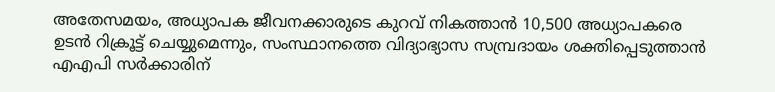അതേസമയം, അധ്യാപക ജീവനക്കാരുടെ കുറവ് നികത്താന്‍ 10,500 അധ്യാപകരെ ഉടന്‍ റിക്രൂട്ട് ചെയ്യുമെന്നും, സംസ്ഥാനത്തെ വിദ്യാഭ്യാസ സമ്പ്രദായം ശക്തിപ്പെടുത്താന്‍ എഎപി സര്‍ക്കാരിന്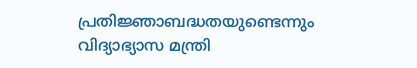പ്രതിജ്ഞാബദ്ധതയുണ്ടെന്നും വിദ്യാഭ്യാസ മന്ത്രി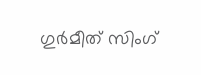ഗുര്‍മീത് സിംഗ്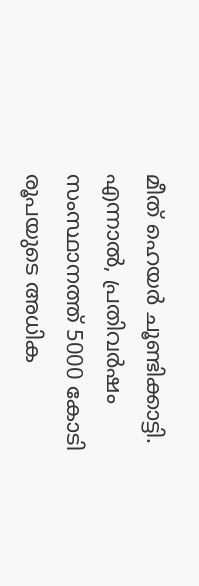മീത് ഹെയര്‍ ചൂണ്ടിക്കാട്ടി. എന്നാല്‍, പ്രതിവര്‍ഷം സംസ്ഥാനത്ത് 5000 കോടി രൂപയുടെ അധിക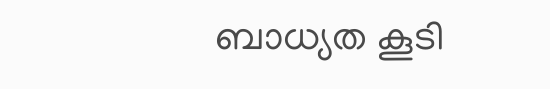ബാധ്യത കൂടി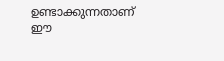ഉണ്ടാക്കുന്നതാണ് ഈ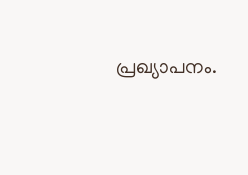പ്രഖ്യാപനം.